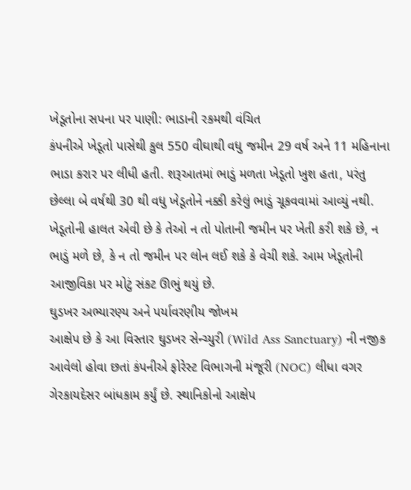ખેડૂતોના સપના પર પાણી: ભાડાની રકમથી વંચિત
કંપનીએ ખેડૂતો પાસેથી કુલ 550 વીઘાથી વધુ જમીન 29 વર્ષ અને 11 મહિનાના ભાડા કરાર પર લીધી હતી. શરૂઆતમાં ભાડું મળતા ખેડૂતો ખુશ હતા, પરંતુ છેલ્લા બે વર્ષથી 30 થી વધુ ખેડૂતોને નક્કી કરેલું ભાડું ચૂકવવામાં આવ્યું નથી. ખેડૂતોની હાલત એવી છે કે તેઓ ન તો પોતાની જમીન પર ખેતી કરી શકે છે, ન ભાડું મળે છે, કે ન તો જમીન પર લોન લઈ શકે કે વેચી શકે. આમ ખેડૂતોની આજીવિકા પર મોટું સંકટ ઊભું થયું છે.
ઘુડખર અભ્યારણ્ય અને પર્યાવરણીય જોખમ
આક્ષેપ છે કે આ વિસ્તાર ઘુડખર સેન્ચ્યુરી (Wild Ass Sanctuary) ની નજીક આવેલો હોવા છતાં કંપનીએ ફોરેસ્ટ વિભાગની મંજૂરી (NOC) લીધા વગર ગેરકાયદેસર બાંધકામ કર્યું છે. સ્થાનિકોનો આક્ષેપ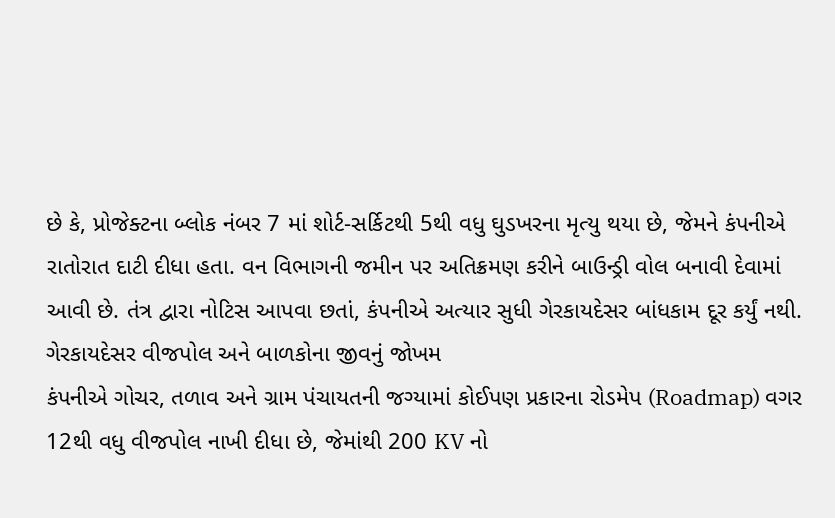છે કે, પ્રોજેક્ટના બ્લોક નંબર 7 માં શોર્ટ-સર્કિટથી 5થી વધુ ઘુડખરના મૃત્યુ થયા છે, જેમને કંપનીએ રાતોરાત દાટી દીધા હતા. વન વિભાગની જમીન પર અતિક્રમણ કરીને બાઉન્ડ્રી વોલ બનાવી દેવામાં આવી છે. તંત્ર દ્વારા નોટિસ આપવા છતાં, કંપનીએ અત્યાર સુધી ગેરકાયદેસર બાંધકામ દૂર કર્યું નથી.
ગેરકાયદેસર વીજપોલ અને બાળકોના જીવનું જોખમ
કંપનીએ ગોચર, તળાવ અને ગ્રામ પંચાયતની જગ્યામાં કોઈપણ પ્રકારના રોડમેપ (Roadmap) વગર 12થી વધુ વીજપોલ નાખી દીધા છે, જેમાંથી 200 KV નો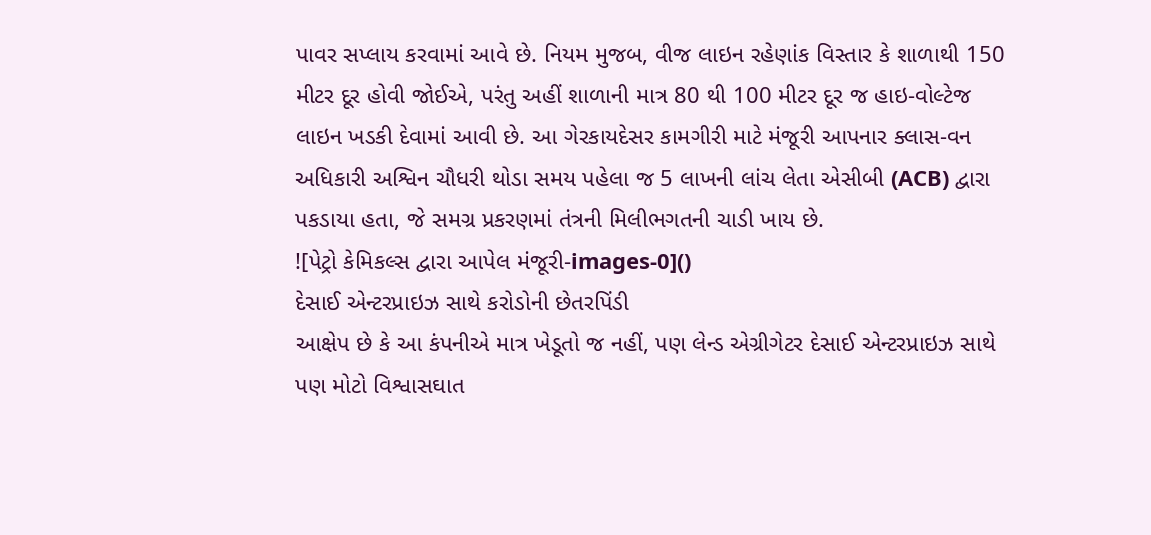પાવર સપ્લાય કરવામાં આવે છે. નિયમ મુજબ, વીજ લાઇન રહેણાંક વિસ્તાર કે શાળાથી 150 મીટર દૂર હોવી જોઈએ, પરંતુ અહીં શાળાની માત્ર 80 થી 100 મીટર દૂર જ હાઇ-વોલ્ટેજ લાઇન ખડકી દેવામાં આવી છે. આ ગેરકાયદેસર કામગીરી માટે મંજૂરી આપનાર ક્લાસ-વન અધિકારી અશ્વિન ચૌધરી થોડા સમય પહેલા જ 5 લાખની લાંચ લેતા એસીબી (ACB) દ્વારા પકડાયા હતા, જે સમગ્ર પ્રકરણમાં તંત્રની મિલીભગતની ચાડી ખાય છે.
![પેટ્રો કેમિકલ્સ દ્વારા આપેલ મંજૂરી-images-0]()
દેસાઈ એન્ટરપ્રાઇઝ સાથે કરોડોની છેતરપિંડી
આક્ષેપ છે કે આ કંપનીએ માત્ર ખેડૂતો જ નહીં, પણ લેન્ડ એગ્રીગેટર દેસાઈ એન્ટરપ્રાઇઝ સાથે પણ મોટો વિશ્વાસઘાત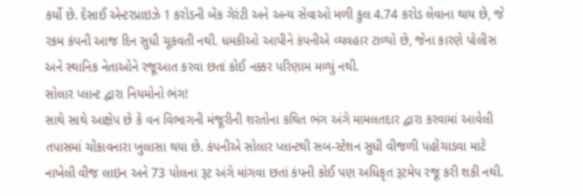કર્યો છે. દેસાઈ એન્ટરપ્રાઇઝે 1 કરોડની બેંક ગેરંટી અને અન્ય સેવાઓ મળી કુલ 4.74 કરોડ લેવાના થાય છે, જે રકમ કંપની આજ દિન સુધી ચૂકવતી નથી. ધમકીઓ આપીને કંપનીએ વ્યવહાર ટાળ્યો છે, જેના કારણે પોલીસ અને સ્થાનિક નેતાઓને રજૂઆત કરવા છતાં કોઈ નક્કર પરિણામ મળ્યું નથી.
સોલાર પ્લાન્ટ દ્વારા નિયમોનો ભંગ!
સાથે સાથે આક્ષેપ છે કે વન વિભાગની મંજૂરીની શરતોના કથિત ભંગ અંગે મામલતદાર દ્વારા કરવામાં આવેલી તપાસમાં ચોંકાવનારા ખુલાસા થયા છે. કંપનીએ સોલાર પ્લાન્ટથી સબ-સ્ટેશન સુધી વીજળી પહોંચાડવા માટે નાખેલી વીજ લાઇન અને 73 પોલના રૂટ અંગે માંગવા છતાં કંપની કોઈ પણ અધિકૃત રૂટમેપ રજૂ કરી શકી નથી.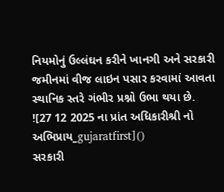નિયમોનું ઉલ્લંઘન કરીને ખાનગી અને સરકારી જમીનમાં વીજ લાઇન પસાર કરવામાં આવતા સ્થાનિક સ્તરે ગંભીર પ્રશ્નો ઉભા થયા છે.
![27 12 2025 ના પ્રાંત અધિકારીશ્રી નો અભિપ્રાય_gujaratfirst]()
સરકારી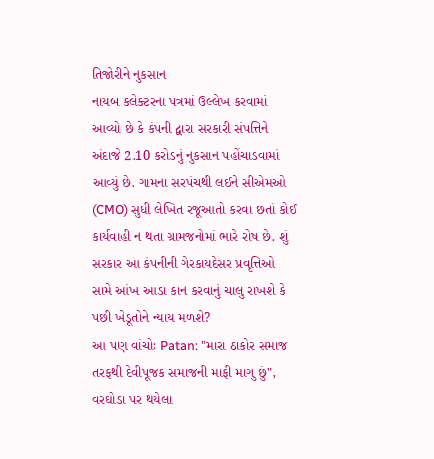તિજોરીને નુકસાન
નાયબ કલેક્ટરના પત્રમાં ઉલ્લેખ કરવામાં આવ્યો છે કે કંપની દ્વારા સરકારી સંપત્તિને અંદાજે 2.10 કરોડનું નુકસાન પહોંચાડવામાં આવ્યું છે. ગામના સરપંચથી લઈને સીએમઓ (CMO) સુધી લેખિત રજૂઆતો કરવા છતાં કોઈ કાર્યવાહી ન થતા ગ્રામજનોમાં ભારે રોષ છે. શું સરકાર આ કંપનીની ગેરકાયદેસર પ્રવૃત્તિઓ સામે આંખ આડા કાન કરવાનું ચાલુ રાખશે કે પછી ખેડૂતોને ન્યાય મળશે?
આ પણ વાંચોઃ Patan: "મારા ઠાકોર સમાજ તરફથી દેવીપૂજક સમાજની માફી માગુ છું", વરઘોડા પર થયેલા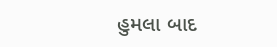હુમલા બાદ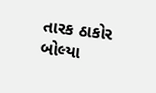તારક ઠાકોર બોલ્યા